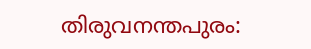തിരുവനന്തപുരം: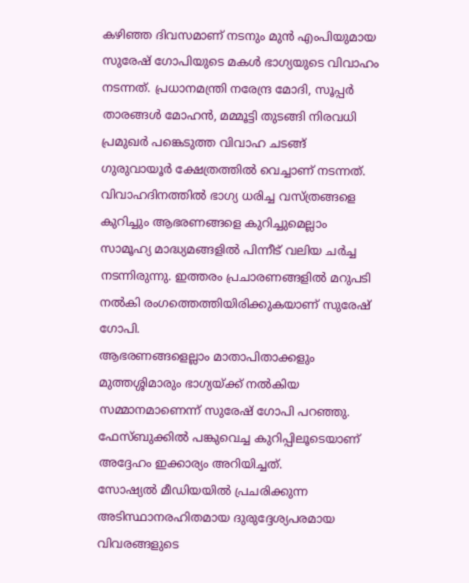കഴിഞ്ഞ ദിവസമാണ് നടനും മുൻ എംപിയുമായ സുരേഷ് ഗോപിയുടെ മകൾ ഭാഗ്യയുടെ വിവാഹം നടന്നത്. പ്രധാനമന്ത്രി നരേന്ദ്ര മോദി, സൂപ്പർ താരങ്ങൾ മോഹൻ, മമ്മൂട്ടി തുടങ്ങി നിരവധി പ്രമുഖർ പങ്കെടുത്ത വിവാഹ ചടങ്ങ് ഗുരുവായൂർ ക്ഷേത്രത്തിൽ വെച്ചാണ് നടന്നത്. വിവാഹദിനത്തിൽ ഭാഗ്യ ധരിച്ച വസ്ത്രങ്ങളെ കുറിച്ചും ആഭരണങ്ങളെ കുറിച്ചുമെല്ലാം സാമൂഹ്യ മാദ്ധ്യമങ്ങളിൽ പിന്നീട് വലിയ ചർച്ച നടന്നിരുന്നു. ഇത്തരം പ്രചാരണങ്ങളിൽ മറുപടി നൽകി രംഗത്തെത്തിയിരിക്കുകയാണ് സുരേഷ് ഗോപി.
ആഭരണങ്ങളെല്ലാം മാതാപിതാക്കളും മുത്തശ്ശിമാരും ഭാഗ്യയ്ക്ക് നൽകിയ സമ്മാനമാണെന്ന് സുരേഷ് ഗോപി പറഞ്ഞു. ഫേസ്ബുക്കിൽ പങ്കുവെച്ച കുറിപ്പിലൂടെയാണ് അദ്ദേഹം ഇക്കാര്യം അറിയിച്ചത്.
സോഷ്യൽ മീഡിയയിൽ പ്രചരിക്കുന്ന അടിസ്ഥാനരഹിതമായ ദുരുദ്ദേശ്യപരമായ വിവരങ്ങളുടെ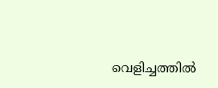വെളിച്ചത്തിൽ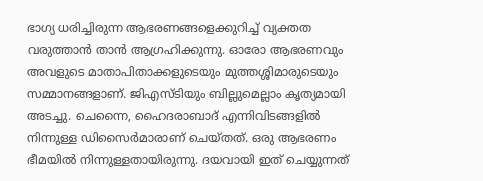ഭാഗ്യ ധരിച്ചിരുന്ന ആഭരണങ്ങളെക്കുറിച്ച് വ്യക്തത വരുത്താൻ താൻ ആഗ്രഹിക്കുന്നു. ഓരോ ആഭരണവും അവളുടെ മാതാപിതാക്കളുടെയും മുത്തശ്ശിമാരുടെയും സമ്മാനങ്ങളാണ്. ജിഎസ്ടിയും ബില്ലുമെല്ലാം കൃത്യമായി അടച്ചു. ചെന്നൈ, ഹൈദരാബാദ് എന്നിവിടങ്ങളിൽ നിന്നുള്ള ഡിസൈർമാരാണ് ചെയ്തത്. ഒരു ആഭരണം ഭീമയിൽ നിന്നുള്ളതായിരുന്നു. ദയവായി ഇത് ചെയ്യുന്നത്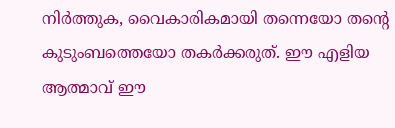നിർത്തുക, വൈകാരികമായി തന്നെയോ തന്റെ കുടുംബത്തെയോ തകർക്കരുത്. ഈ എളിയ ആത്മാവ് ഈ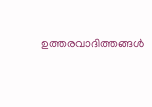ഉത്തരവാദിത്തങ്ങൾ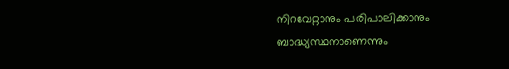നിറവേറ്റാനും പരിപാലിക്കാനും ബാദ്ധ്യസ്ഥനാണെന്നും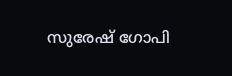സുരേഷ് ഗോപി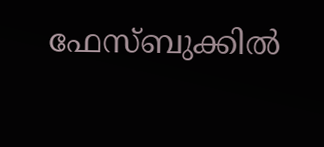ഫേസ്ബുക്കിൽ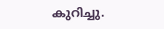കുറിച്ചു.